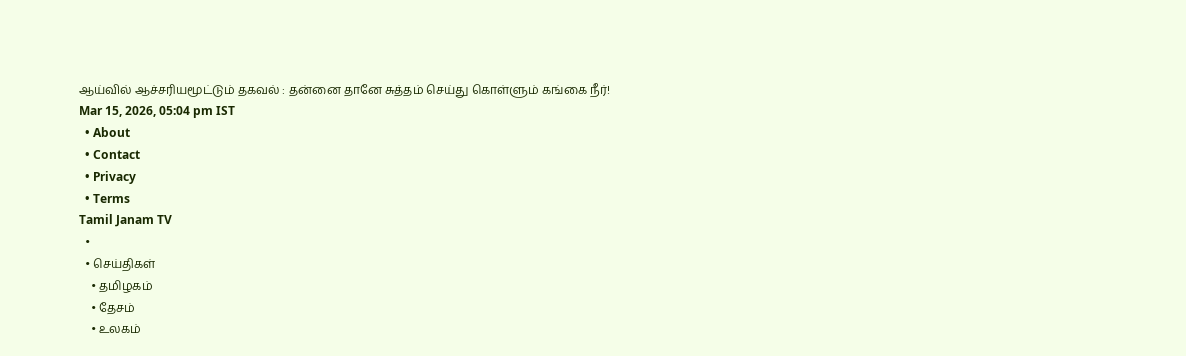ஆய்வில் ஆச்சரியமூட்டும் தகவல் : தன்னை தானே சுத்தம் செய்து கொள்ளும் கங்கை நீர்!
Mar 15, 2026, 05:04 pm IST
  • About
  • Contact
  • Privacy
  • Terms
Tamil Janam TV
  •
  • செய்திகள்
    • தமிழகம்
    • தேசம்
    • உலகம்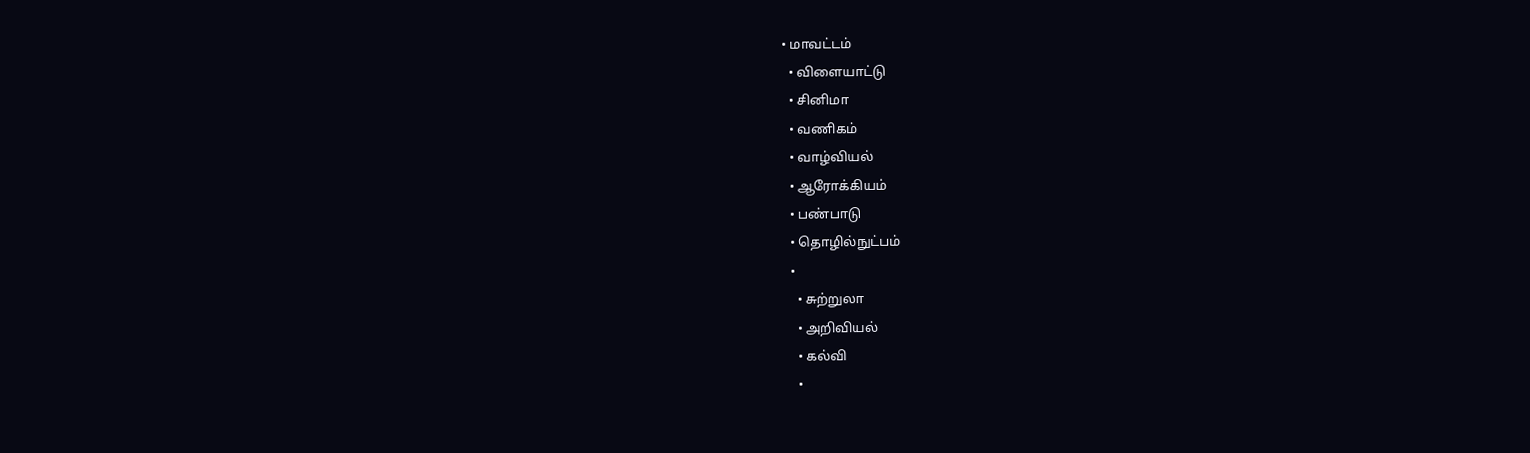• மாவட்டம்
  • விளையாட்டு
  • சினிமா
  • வணிகம்
  • வாழ்வியல்
  • ஆரோக்கியம்
  • பண்பாடு
  • தொழில்நுட்பம்
  •
    • சுற்றுலா
    • அறிவியல்
    • கல்வி
    •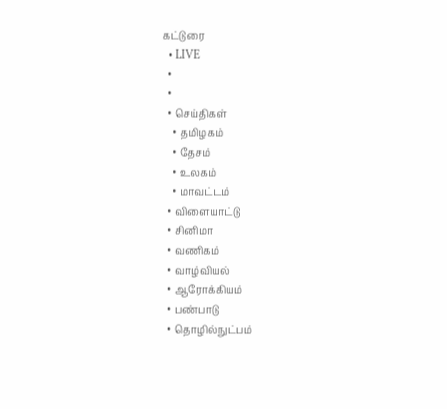கட்டுரை
  • LIVE
  •
  •
  • செய்திகள்
    • தமிழகம்
    • தேசம்
    • உலகம்
    • மாவட்டம்
  • விளையாட்டு
  • சினிமா
  • வணிகம்
  • வாழ்வியல்
  • ஆரோக்கியம்
  • பண்பாடு
  • தொழில்நுட்பம்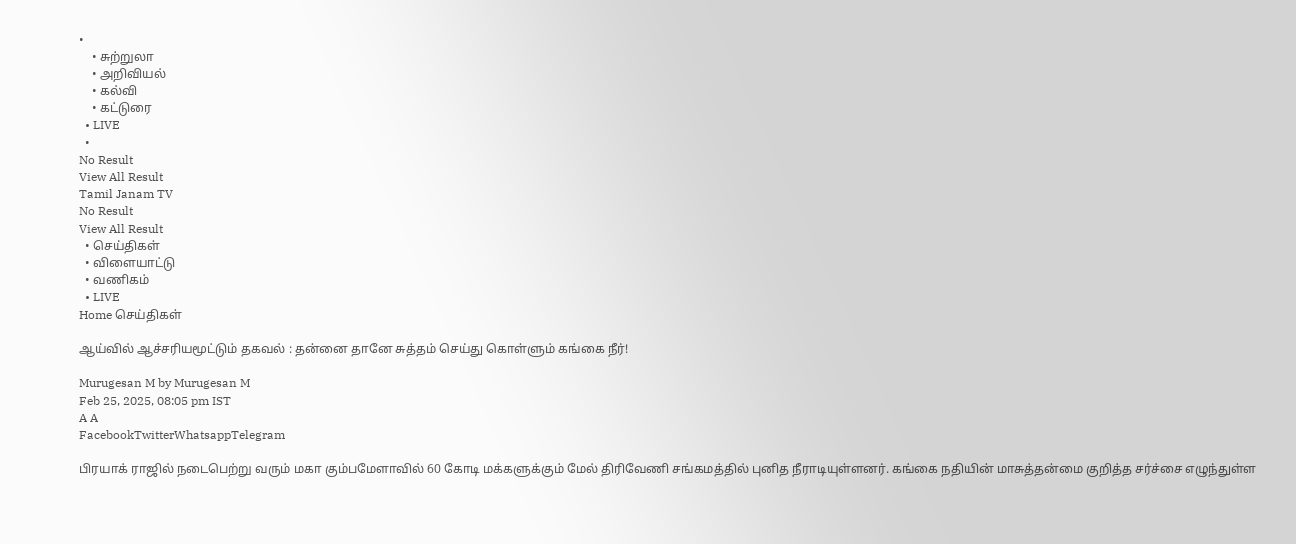•
    • சுற்றுலா
    • அறிவியல்
    • கல்வி
    • கட்டுரை
  • LIVE
  •
No Result
View All Result
Tamil Janam TV
No Result
View All Result
  • செய்திகள்
  • விளையாட்டு
  • வணிகம்
  • LIVE
Home செய்திகள்

ஆய்வில் ஆச்சரியமூட்டும் தகவல் : தன்னை தானே சுத்தம் செய்து கொள்ளும் கங்கை நீர்!

Murugesan M by Murugesan M
Feb 25, 2025, 08:05 pm IST
A A
FacebookTwitterWhatsappTelegram

பிரயாக் ராஜில் நடைபெற்று வரும் மகா கும்பமேளாவில் 60 கோடி மக்களுக்கும் மேல் திரிவேணி சங்கமத்தில் புனித நீராடியுள்ளனர். கங்கை நதியின் மாசுத்தன்மை குறித்த சர்ச்சை எழுந்துள்ள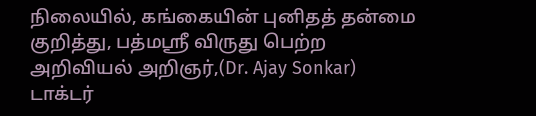நிலையில், கங்கையின் புனிதத் தன்மை குறித்து, பத்மஸ்ரீ விருது பெற்ற அறிவியல் அறிஞர்,(Dr. Ajay Sonkar) டாக்டர்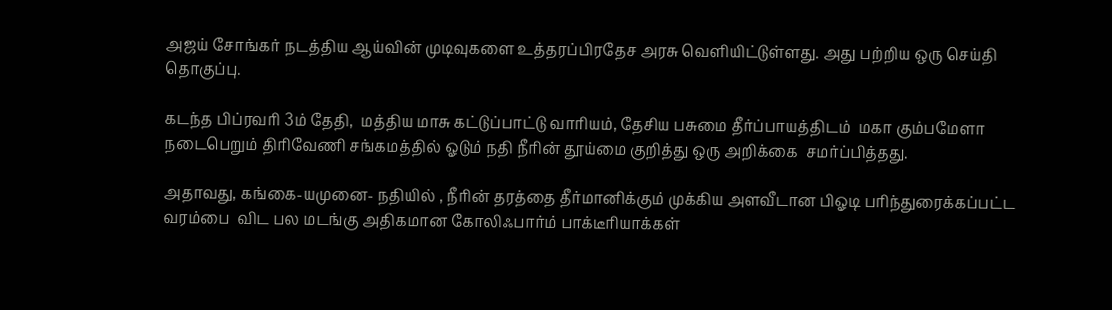அஜய் சோங்கர் நடத்திய ஆய்வின் முடிவுகளை உத்தரப்பிரதேச அரசு வெளியிட்டுள்ளது. அது பற்றிய ஒரு செய்தி தொகுப்பு.

கடந்த பிப்ரவரி 3ம் தேதி,  மத்திய மாசு கட்டுப்பாட்டு வாரியம், தேசிய பசுமை தீர்ப்பாயத்திடம்  மகா கும்பமேளா நடைபெறும் திரிவேணி சங்கமத்தில் ஓடும் நதி நீரின் தூய்மை குறித்து ஒரு அறிக்கை  சமர்ப்பித்தது.

அதாவது, கங்கை-யமுனை- நதியில் , நீரின் தரத்தை தீர்மானிக்கும் முக்கிய அளவீடான பிஓடி பரிந்துரைக்கப்பட்ட வரம்பை  விட பல மடங்கு அதிகமான கோலிஃபார்ம் பாக்டீரியாக்கள்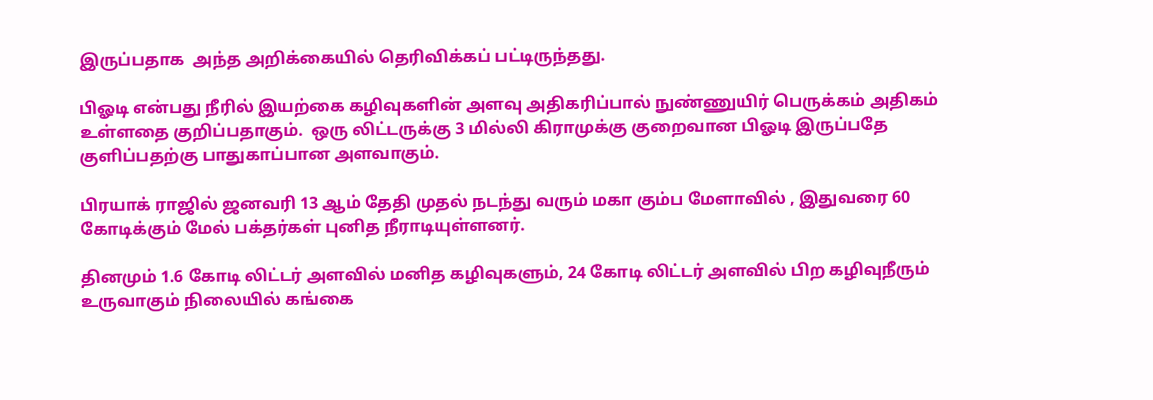இருப்பதாக  அந்த அறிக்கையில் தெரிவிக்கப் பட்டிருந்தது.

பிஓடி என்பது நீரில் இயற்கை கழிவுகளின் அளவு அதிகரிப்பால் நுண்ணுயிர் பெருக்கம் அதிகம் உள்ளதை குறிப்பதாகும்.  ஒரு லிட்டருக்கு 3 மில்லி கிராமுக்கு குறைவான பிஓடி இருப்பதே குளிப்பதற்கு பாதுகாப்பான அளவாகும்.

பிரயாக் ராஜில் ஜனவரி 13 ஆம் தேதி முதல் நடந்து வரும் மகா கும்ப மேளாவில் , இதுவரை 60 கோடிக்கும் மேல் பக்தர்கள் புனித நீராடியுள்ளனர்.

தினமும் 1.6 கோடி லிட்டர் அளவில் மனித கழிவுகளும், 24 கோடி லிட்டர் அளவில் பிற கழிவுநீரும் உருவாகும் நிலையில் கங்கை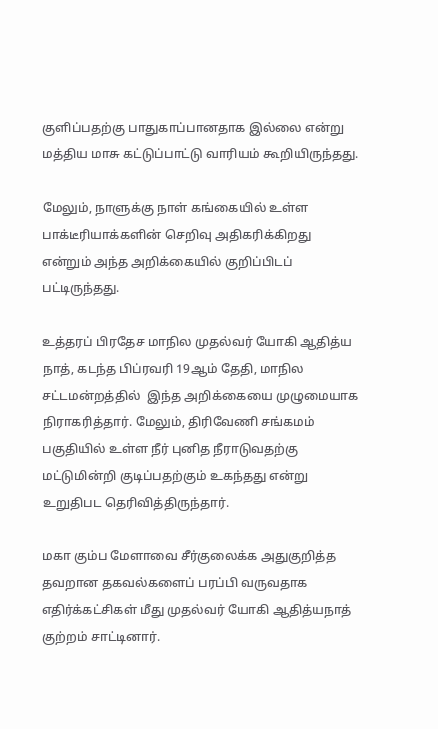குளிப்பதற்கு பாதுகாப்பானதாக இல்லை என்று மத்திய மாசு கட்டுப்பாட்டு வாரியம் கூறியிருந்தது.

மேலும், நாளுக்கு நாள் கங்கையில் உள்ள பாக்டீரியாக்களின் செறிவு அதிகரிக்கிறது என்றும் அந்த அறிக்கையில் குறிப்பிடப் பட்டிருந்தது.

உத்தரப் பிரதேச மாநில முதல்வர் யோகி ஆதித்ய நாத், கடந்த பிப்ரவரி 19ஆம் தேதி, மாநில சட்டமன்றத்தில்  இந்த அறிக்கையை முழுமையாக நிராகரித்தார். மேலும், திரிவேணி சங்கமம் பகுதியில் உள்ள நீர் புனித நீராடுவதற்கு மட்டுமின்றி குடிப்பதற்கும் உகந்தது என்று உறுதிபட தெரிவித்திருந்தார்.

மகா கும்ப மேளாவை சீர்குலைக்க அதுகுறித்த தவறான தகவல்களைப் பரப்பி வருவதாக எதிர்க்கட்சிகள் மீது முதல்வர் யோகி ஆதித்யநாத் குற்றம் சாட்டினார்.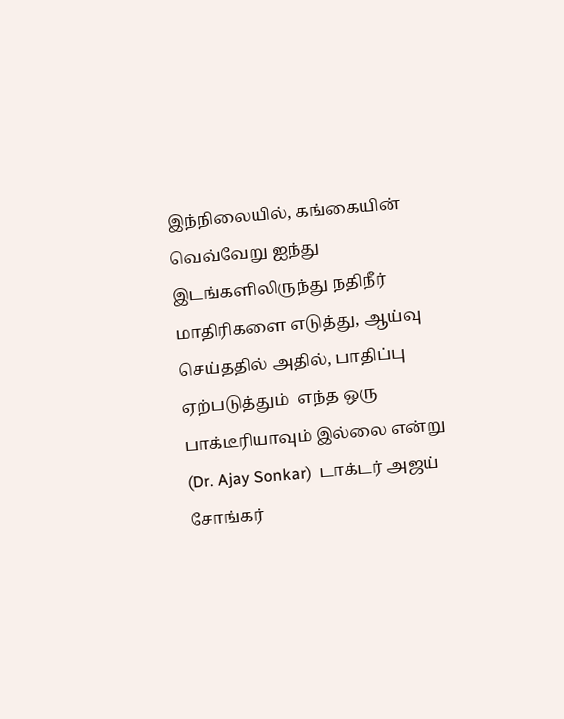இந்நிலையில், கங்கையின் வெவ்வேறு ஐந்து இடங்களிலிருந்து நதிநீர் மாதிரிகளை எடுத்து, ஆய்வு செய்ததில் அதில், பாதிப்பு ஏற்படுத்தும்  எந்த ஒரு பாக்டீரியாவும் இல்லை என்று (Dr. Ajay Sonkar)  டாக்டர் அஜய் சோங்கர்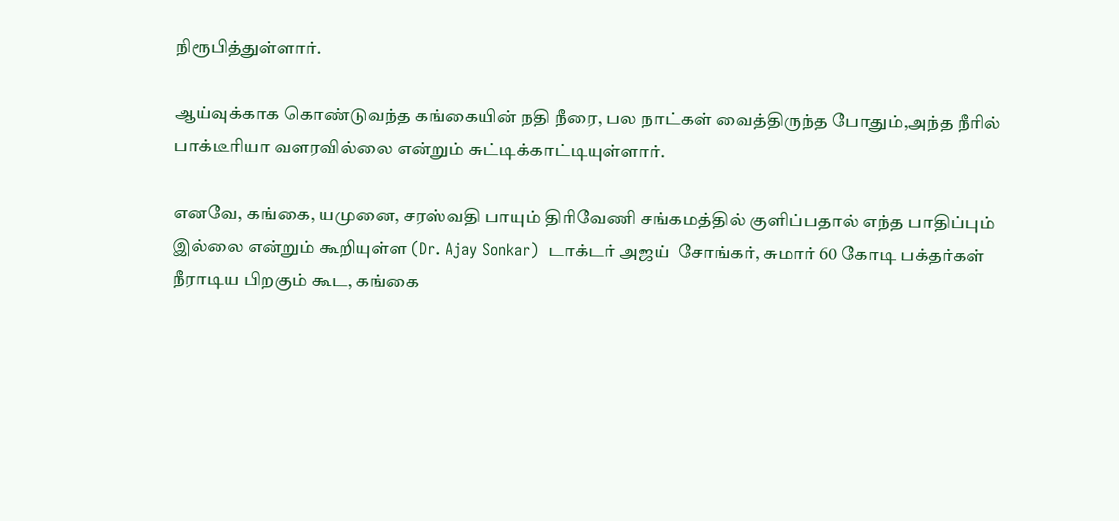நிரூபித்துள்ளார்.

ஆய்வுக்காக கொண்டுவந்த கங்கையின் நதி நீரை, பல நாட்கள் வைத்திருந்த போதும்,அந்த நீரில் பாக்டீரியா வளரவில்லை என்றும் சுட்டிக்காட்டியுள்ளார்.

எனவே, கங்கை, யமுனை, சரஸ்வதி பாயும் திரிவேணி சங்கமத்தில் குளிப்பதால் எந்த பாதிப்பும் இல்லை என்றும் கூறியுள்ள (Dr. Ajay Sonkar)  டாக்டர் அஜய்  சோங்கர், சுமார் 60 கோடி பக்தர்கள் நீராடிய பிறகும் கூட, கங்கை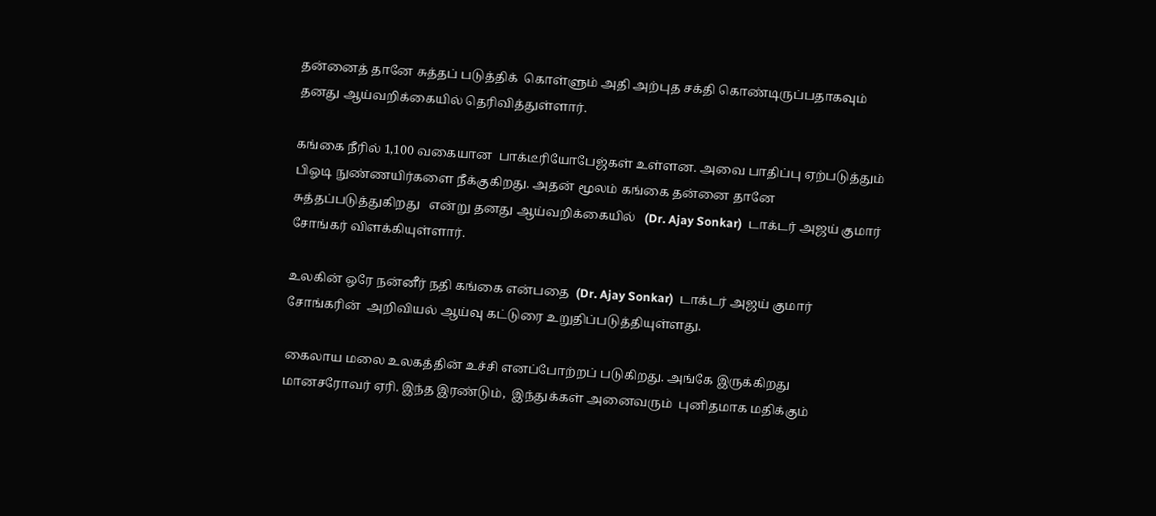தன்னைத் தானே சுத்தப் படுத்திக்  கொள்ளும் அதி அற்புத சக்தி கொண்டிருப்பதாகவும் தனது ஆய்வறிக்கையில் தெரிவித்துள்ளார்.

கங்கை நீரில் 1,100 வகையான  பாக்டீரியோபேஜ்கள் உள்ளன. அவை பாதிப்பு ஏற்படுத்தும் பிஓடி நுண்ணயிர்களை நீக்குகிறது. அதன் மூலம் கங்கை தன்னை தானே சுத்தப்படுத்துகிறது   என்று தனது ஆய்வறிக்கையில்   (Dr. Ajay Sonkar)  டாக்டர் அஜய் குமார் சோங்கர் விளக்கியுள்ளார்.

உலகின் ஒரே நன்னீர் நதி கங்கை என்பதை  (Dr. Ajay Sonkar)  டாக்டர் அஜய் குமார் சோங்கரின்  அறிவியல் ஆய்வு கட்டுரை உறுதிப்படுத்தியுள்ளது.

கைலாய மலை உலகத்தின் உச்சி எனப்போற்றப் படுகிறது. அங்கே இருக்கிறது மானசரோவர் ஏரி. இந்த இரண்டும்,  இந்துக்கள் அனைவரும்  புனிதமாக மதிக்கும்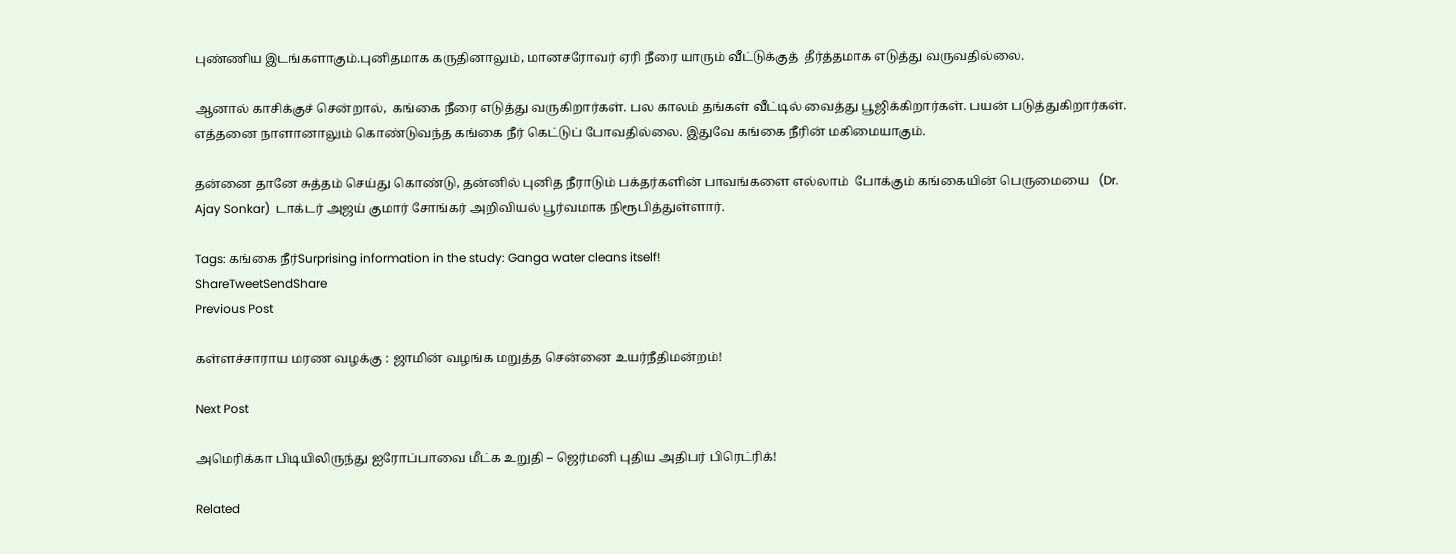புண்ணிய இடங்களாகும்.புனிதமாக கருதினாலும், மானசரோவர் ஏரி நீரை யாரும் வீட்டுக்குத்  தீர்த்தமாக எடுத்து வருவதில்லை.

ஆனால் காசிக்குச் சென்றால்,  கங்கை நீரை எடுத்து வருகிறார்கள். பல காலம் தங்கள் வீட்டில் வைத்து பூஜிக்கிறார்கள். பயன் படுத்துகிறார்கள். எத்தனை நாளானாலும் கொண்டுவந்த கங்கை நீர் கெட்டுப் போவதில்லை. இதுவே கங்கை நீரின் மகிமையாகும்.

தன்னை தானே சுத்தம் செய்து கொண்டு, தன்னில் புனித நீராடும் பக்தர்களின் பாவங்களை எல்லாம்  போக்கும் கங்கையின் பெருமையை   (Dr. Ajay Sonkar)  டாக்டர் அஜய் குமார் சோங்கர் அறிவியல் பூர்வமாக நிரூபித்துள்ளார்.

Tags: கங்கை நீர்Surprising information in the study: Ganga water cleans itself!
ShareTweetSendShare
Previous Post

கள்ளச்சாராய மரண வழக்கு : ஜாமின் வழங்க மறுத்த சென்னை உயர்நீதிமன்றம்!

Next Post

அமெரிக்கா பிடியிலிருந்து ஐரோப்பாவை மீட்க உறுதி – ஜெர்மனி புதிய அதிபர் பிரெட்ரிக்!

Related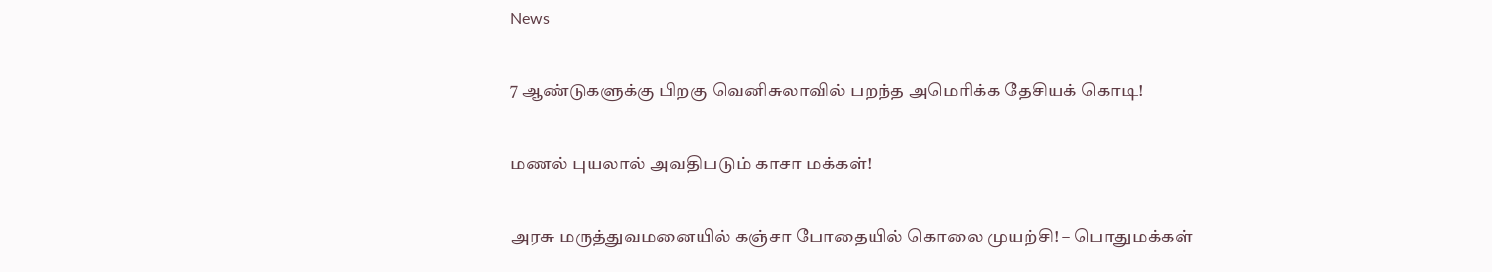News

7 ஆண்டுகளுக்கு பிறகு வெனிசுலாவில் பறந்த அமெரிக்க தேசியக் கொடி!

மணல் புயலால் அவதிபடும் காசா மக்கள்!

அரசு மருத்துவமனையில் கஞ்சா போதையில் கொலை முயற்சி! – பொதுமக்கள்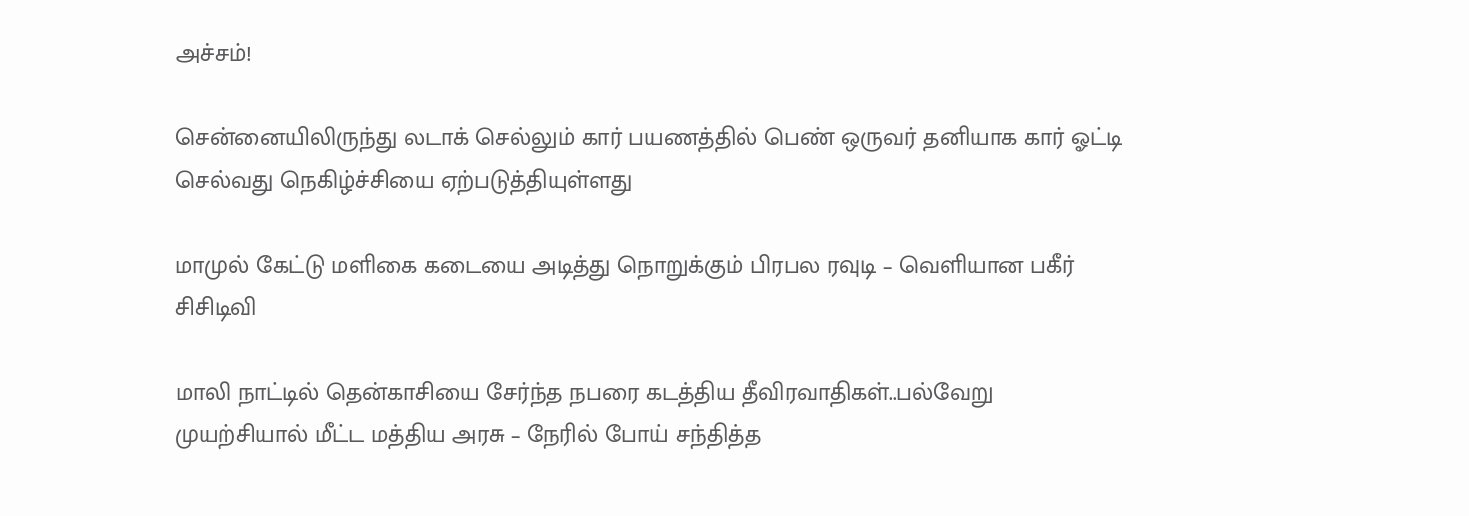அச்சம்!

சென்னையிலிருந்து லடாக் செல்லும் கார் பயணத்தில் பெண் ஒருவர் தனியாக கார் ஓட்டி செல்வது நெகிழ்ச்சியை ஏற்படுத்தியுள்ளது

மாமுல் கேட்டு மளிகை கடையை அடித்து நொறுக்கும் பிரபல ரவுடி – வெளியான பகீர் சிசிடிவி

மாலி நாட்டில் தென்காசியை சேர்ந்த நபரை கடத்திய தீவிரவாதிகள்..பல்வேறு முயற்சியால் மீட்ட மத்திய அரசு – நேரில் போய் சந்தித்த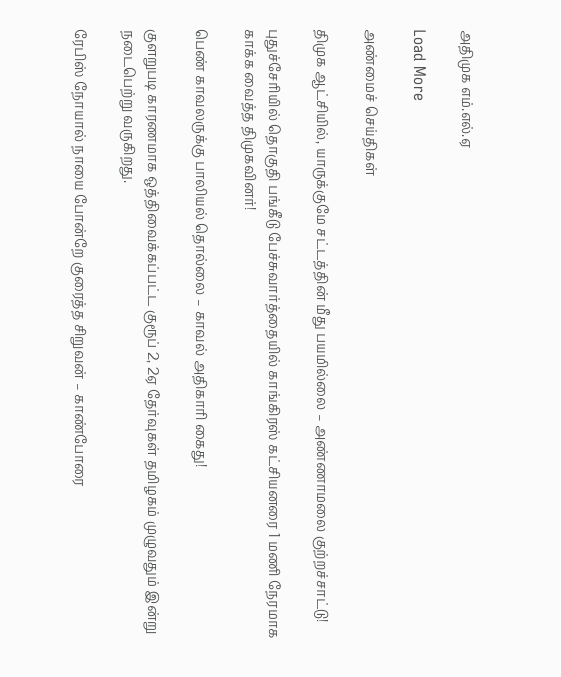அதிமுக எம்.எல்.ஏ

Load More

அண்மைச் செய்திகள்

திமுக ஆட்சியில், யாருக்குமே சட்டத்தின் மீது பயமில்லை – அண்ணாமலை குற்றச்சாட்டு!

புதுச்சேரியில் தொகுதி பங்கீடு பேச்சுவார்த்தையில் காங்கிரஸ் கட்சியனரை 1 மணி நேரமாக காக்க வைத்த திமுகவினர்!

பெண் காவலருக்கு பாலியல் தொல்லை – காவல் அதிகாரி கைது!

குளறுபடி காரணமாக ஒத்திவைக்கப்பட்ட குரூப் 2, 2ஏ தேர்வுகள் தமிழகம் முழுவதும் இன்று நடைபெற்று வருகிறது.

ரேபிஸ் நோயால் நாயை போன்றே குரைத்த சிறுவன் – காண்போரை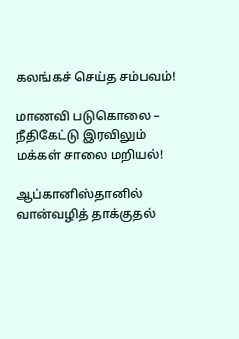கலங்கச் செய்த சம்பவம்!

மாணவி படுகொலை – நீதிகேட்டு இரவிலும் மக்கள் சாலை மறியல்!

ஆப்கானிஸ்தானில் வான்வழித் தாக்குதல்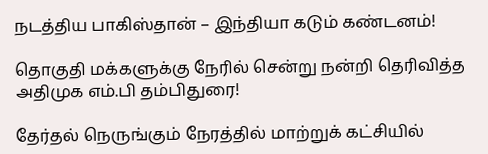நடத்திய பாகிஸ்தான் – இந்தியா கடும் கண்டனம்!

தொகுதி மக்களுக்கு நேரில் சென்று நன்றி தெரிவித்த அதிமுக எம்.பி தம்பிதுரை!

தேர்தல் நெருங்கும் நேரத்தில் மாற்றுக் கட்சியில்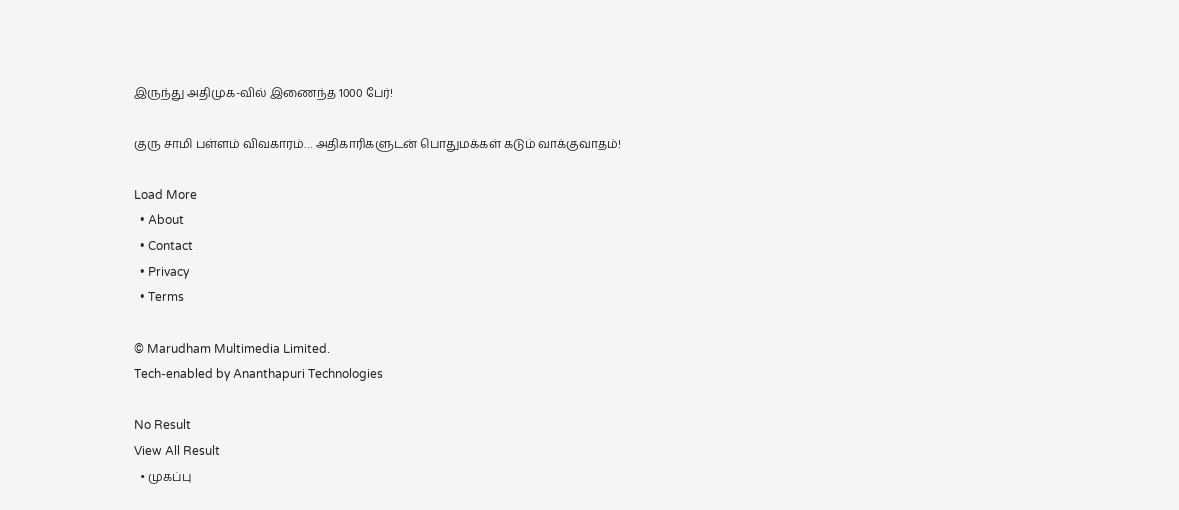இருந்து அதிமுக-வில் இணைந்த 1000 பேர்!

குரு சாமி பள்ளம் விவகாரம்… அதிகாரிகளுடன் பொதுமக்கள் கடும் வாக்குவாதம்!

Load More
  • About
  • Contact
  • Privacy
  • Terms

© Marudham Multimedia Limited.
Tech-enabled by Ananthapuri Technologies

No Result
View All Result
  • முகப்பு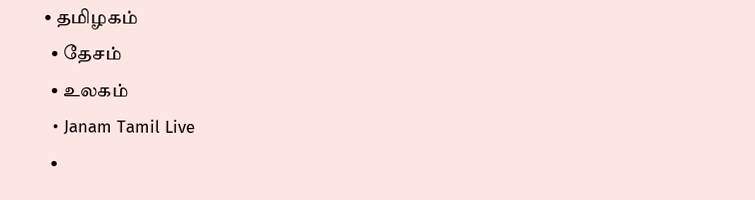• தமிழகம்
  • தேசம்
  • உலகம்
  • Janam Tamil Live
  •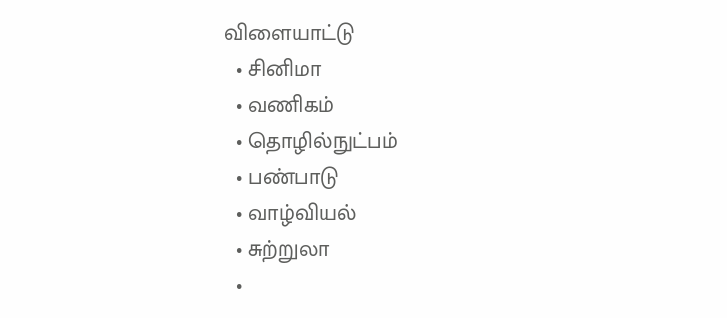விளையாட்டு
  • சினிமா
  • வணிகம்
  • தொழில்நுட்பம்
  • பண்பாடு
  • வாழ்வியல்
  • சுற்றுலா
  •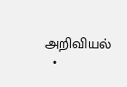அறிவியல்
  •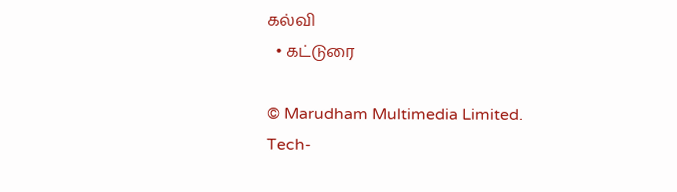கல்வி
  • கட்டுரை

© Marudham Multimedia Limited.
Tech-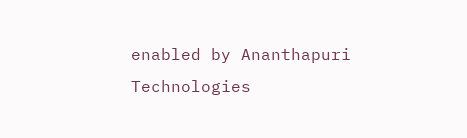enabled by Ananthapuri Technologies